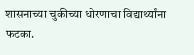शासनाच्या चुकीच्या धोरणाचा विद्यार्थ्यांना फटका.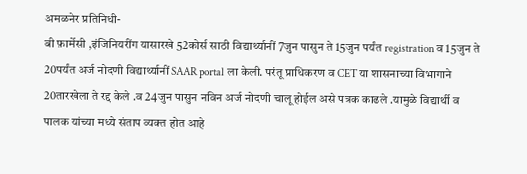अमळनेर प्रतिनिधी-
बी फ़ार्मेसी ,इंजिनियरींग यासारखे 52कोर्स साठी विद्यार्थ्यानीं 7जुन पासुन ते 15जुन पर्यंत registration व 15जुन ते 20पर्यंत अर्ज नोदणी विद्यार्थ्यानीं SAAR portal ला केली. परंतू प्राधिकरण व CET या शासनाच्या विभागाने 20तारखेला ते रद्द केले .व 24जुन पासुन नविन अर्ज नोदणी चालू होईल असे पत्रक काढले .यामुळे विद्यार्थी व पालक यांच्या मध्ये संताप व्यक्त होत आहे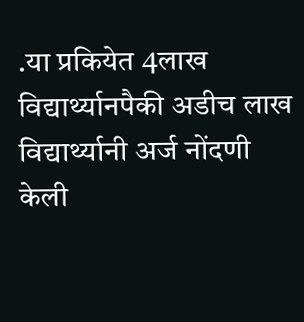.या प्रकियेत 4लाख विद्यार्थ्यानपैकी अडीच लाख विद्यार्थ्यानी अर्ज नोंदणी केली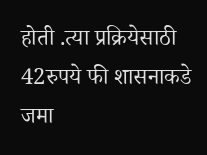होती .त्या प्रक्रियेसाठी 42रुपये फी शासनाकडे जमा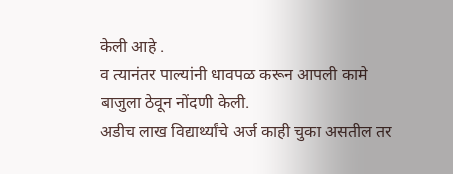केली आहे .
व त्यानंतर पाल्यांनी धावपळ करून आपली कामे बाजुला ठेवून नोंदणी केली.
अडीच लाख विद्यार्थ्यांचे अर्ज काही चुका असतील तर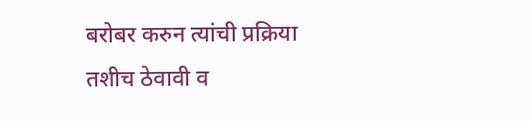बरोबर करुन त्यांची प्रक्रिया तशीच ठेवावी व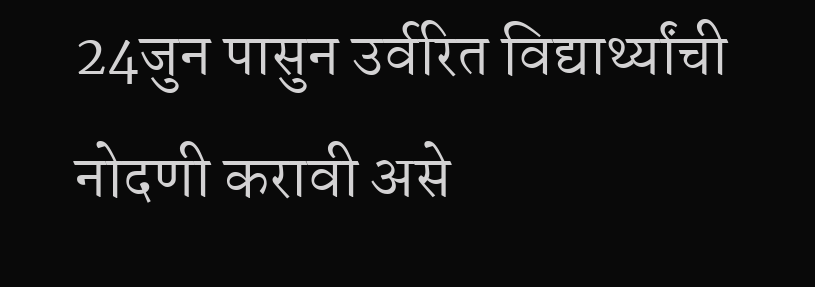24जुन पासुन उर्वरित विद्यार्थ्यांची नोदणी करावी असे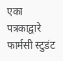एका पत्रकाद्वारे फार्मसी स्टुडंट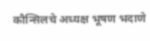कौन्सिलचे अध्यक्ष भूषण भदाणे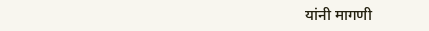यांनी मागणी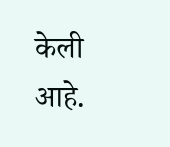केली आहे.